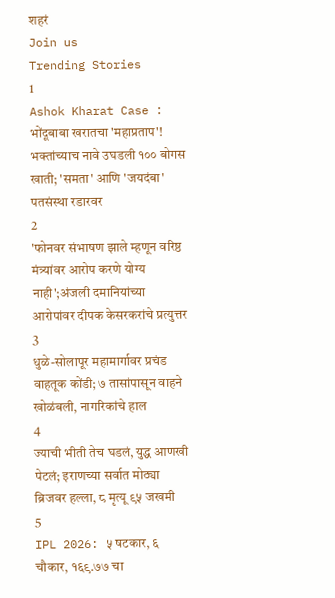शहरं
Join us
Trending Stories
1
Ashok Kharat Case : भोंदूबाबा खरातचा 'महाप्रताप'! भक्तांच्याच नावे उघडली १०० बोगस खाती; 'समता' आणि 'जयदंबा' पतसंस्था रडारवर
2
'फोनवर संभाषण झाले म्हणून वरिष्ठ मंत्र्यांवर आरोप करणे योग्य नाही';अंजली दमानियांच्या आरोपांवर दीपक केसरकरांचे प्रत्युत्तर
3
धुळे-सोलापूर महामार्गावर प्रचंड वाहतूक कोंडी; ७ तासांपासून वाहने खोळंबली, नागरिकांचे हाल
4
ज्याची भीती तेच घडलं, युद्ध आणखी पेटलं; इराणच्या सर्वात मोठ्या ब्रिजवर हल्ला, ८ मृत्यू ९५ जखमी
5
IPL 2026: ५ षटकार, ६ चौकार, १६९.७७ चा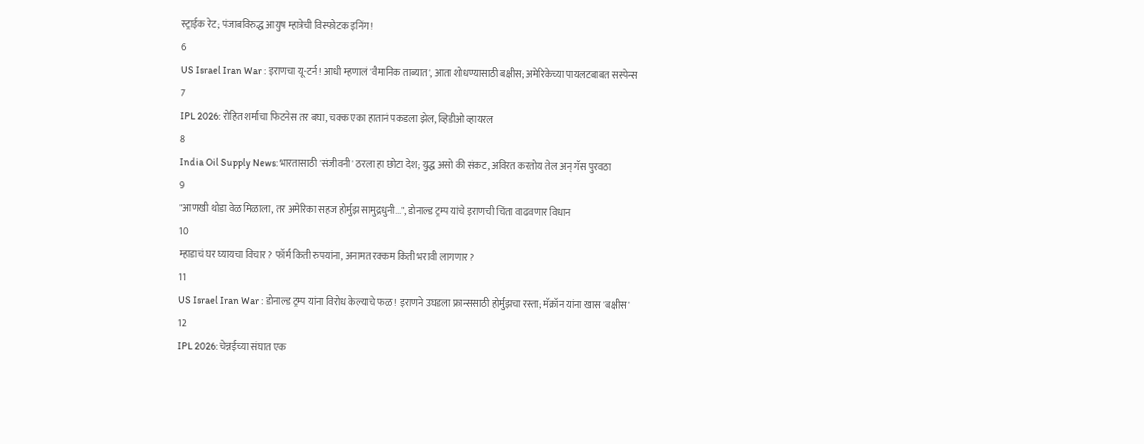स्ट्राईक रेट; पंजाबविरुद्ध आयुष म्हात्रेची विस्फोटक इनिंग!
6
US Israel Iran War : इराणचा यू-टर्न! आधी म्हणालं 'वैमानिक ताब्यात', आता शोधण्यासाठी बक्षीस; अमेरिकेच्या पायलटबाबत सस्पेन्स
7
IPL 2026: रोहित शर्माचा फिटनेस तर बघा, चक्क एका हातानं पकडला झेल, व्हिडीओ व्हायरल
8
India Oil Supply News: भारतासाठी 'संजीवनी' ठरला हा छोटा देश; युद्ध असो की संकट, अविरत करतोय तेल अन् गॅस पुरवठा
9
"आणखी थोडा वेळ मिळाला, तर अमेरिका सहज होर्मुझ सामुद्रधुनी...", डोनाल्ड ट्रम्प यांचे इराणची चिंता वाढवणार विधान
10
म्हाडाचं घर घ्यायचा विचार? फॉर्म किती रुपयांना, अनामत रक्कम किती भरावी लागणार?
11
US Israel Iran War : डोनाल्ड ट्रम्प यांना विरोध केल्याचे फळ! इराणने उघडला फ्रान्ससाठी होर्मुझचा रस्ता; मॅक्रॉन यांना खास 'बक्षीस'
12
IPL 2026: चेन्नईच्या संघात एक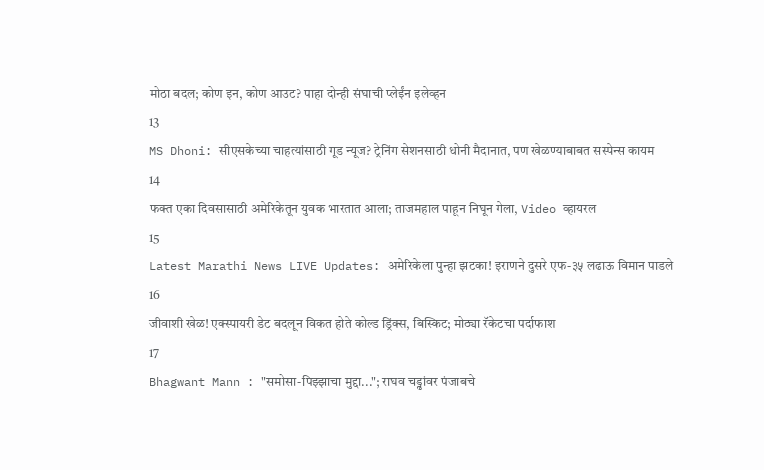मोठा बदल; कोण इन, कोण आउट? पाहा दोन्ही संघाची प्लेईंन इलेव्हन
13
MS Dhoni: सीएसकेच्या चाहत्यांसाठी गूड न्यूज? ट्रेनिंग सेशनसाठी धोनी मैदानात, पण खेळण्याबाबत सस्पेन्स कायम
14
फक्त एका दिवसासाठी अमेरिकेतून युवक भारतात आला; ताजमहाल पाहून निघून गेला, Video व्हायरल
15
Latest Marathi News LIVE Updates: अमेरिकेला पुन्हा झटका! इराणने दुसरे एफ-३५ लढाऊ विमान पाडले
16
जीवाशी खेळ! एक्स्पायरी डेट बदलून विकत होते कोल्ड ड्रिंक्स, बिस्किट; मोठ्या रॅकेटचा पर्दाफाश
17
Bhagwant Mann : "समोसा-पिझ्झाचा मुद्दा..."; राघव चड्ढांवर पंजाबचे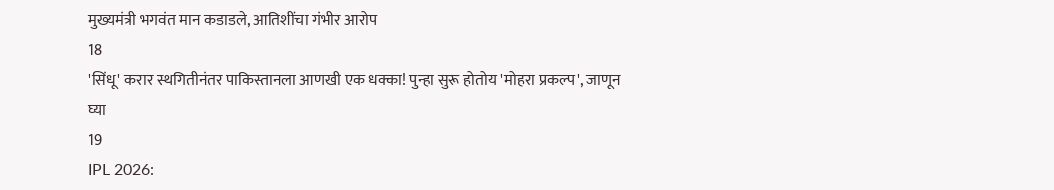मुख्यमंत्री भगवंत मान कडाडले, आतिशींचा गंभीर आरोप
18
'सिंधू' करार स्थगितीनंतर पाकिस्तानला आणखी एक धक्का! पुन्हा सुरू होतोय 'मोहरा प्रकल्प', जाणून घ्या
19
IPL 2026: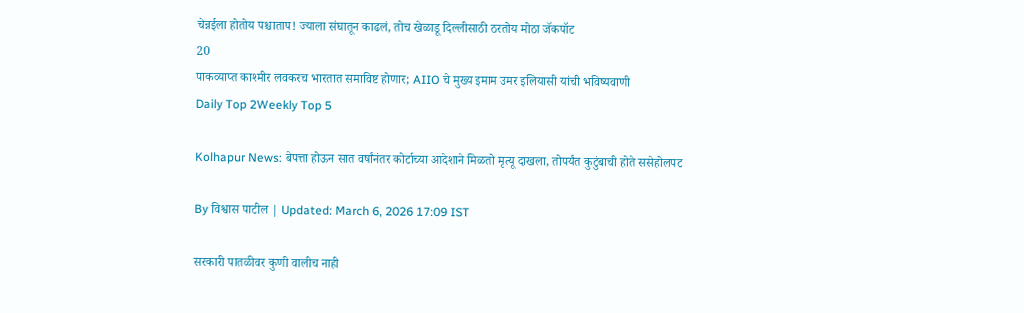चेन्नईला होतोय पश्चाताप! ज्याला संघातून काढलं, तोच खेळाडू दिल्लीसाठी ठरतोय मोठा जॅकपॉट
20
पाकव्याप्त काश्मीर लवकरच भारतात समाविष्ट होणार; AIIO चे मुख्य इमाम उमर इलियासी यांची भविष्यवाणी
Daily Top 2Weekly Top 5

Kolhapur News: बेपत्ता होऊन सात वर्षांनंतर कोर्टाच्या आदेशाने मिळतो मृत्यू दाखला, तोपर्यंत कुटुंबाची होते ससेहोलपट

By विश्वास पाटील | Updated: March 6, 2026 17:09 IST

सरकारी पातळीवर कुणी वालीच नाही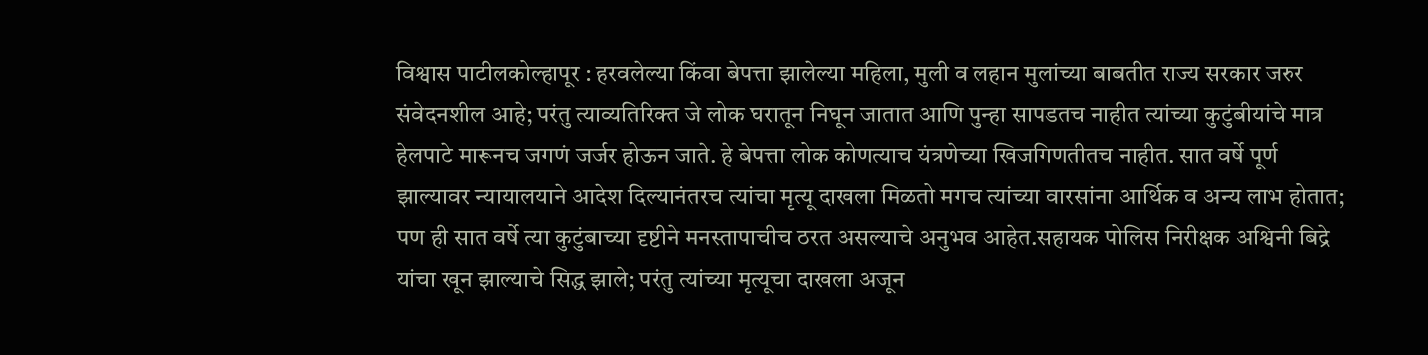विश्वास पाटीलकोल्हापूर : हरवलेल्या किंवा बेपत्ता झालेल्या महिला, मुली व लहान मुलांच्या बाबतीत राज्य सरकार जरुर संवेदनशील आहे; परंतु त्याव्यतिरिक्त जे लोक घरातून निघून जातात आणि पुन्हा सापडतच नाहीत त्यांच्या कुटुंबीयांचे मात्र हेलपाटे मारूनच जगणं जर्जर होऊन जाते. हे बेपत्ता लोक कोणत्याच यंत्रणेच्या खिजगिणतीतच नाहीत. सात वर्षे पूर्ण झाल्यावर न्यायालयाने आदेश दिल्यानंतरच त्यांचा मृत्यू दाखला मिळतो मगच त्यांच्या वारसांना आर्थिक व अन्य लाभ होतात; पण ही सात वर्षे त्या कुटुंबाच्या दृष्टीने मनस्तापाचीच ठरत असल्याचे अनुभव आहेत.सहायक पोलिस निरीक्षक अश्विनी बिद्रे यांचा खून झाल्याचे सिद्ध झाले; परंतु त्यांच्या मृत्यूचा दाखला अजून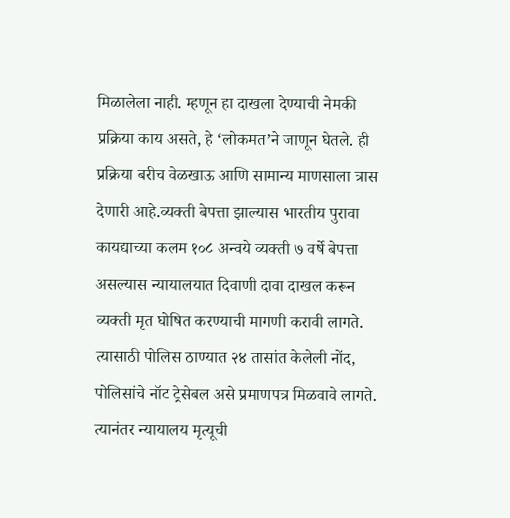मिळालेला नाही. म्हणून हा दाखला देण्याची नेमकी प्रक्रिया काय असते, हे ‘लोकमत’ने जाणून घेतले. ही प्रक्रिया बरीच वेळखाऊ आणि सामान्य माणसाला त्रास देणारी आहे.व्यक्ती बेपत्ता झाल्यास भारतीय पुरावा कायद्याच्या कलम १०८ अन्वये व्यक्ती ७ वर्षे बेपत्ता असल्यास न्यायालयात दिवाणी दावा दाखल करून व्यक्ती मृत घोषित करण्याची मागणी करावी लागते. त्यासाठी पोलिस ठाण्यात २४ तासांत केलेली नोंद, पोलिसांचे नॉट ट्रेसेबल असे प्रमाणपत्र मिळवावे लागते. त्यानंतर न्यायालय मृत्यूची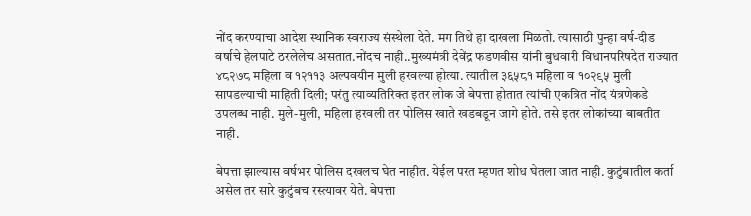नोंद करण्याचा आदेश स्थानिक स्वराज्य संस्थेला देते. मग तिथे हा दाखला मिळतो. त्यासाठी पुन्हा वर्ष-दीड वर्षाचे हेलपाटे ठरलेलेच असतात.नोंदच नाही..मुख्यमंत्री देवेंद्र फडणवीस यांनी बुधवारी विधानपरिषदेत राज्यात ४८२७८ महिला व १२११३ अल्पवयीन मुली हरवल्या होत्या. त्यातील ३६५८१ महिला व १०२९५ मुली सापडल्याची माहिती दिली; परंतु त्याव्यतिरिक्त इतर लोक जे बेपत्ता होतात त्यांची एकत्रित नोंद यंत्रणेकडे उपलब्ध नाही. मुले-मुली, महिला हरवली तर पोलिस खाते खडबडून जागे होते. तसे इतर लोकांच्या बाबतीत नाही.

बेपत्ता झाल्यास वर्षभर पोलिस दखलच घेत नाहीत. येईल परत म्हणत शोध घेतला जात नाही. कुटुंबातील कर्ता असेल तर सारे कुटुंबच रस्त्यावर येते. बेपत्ता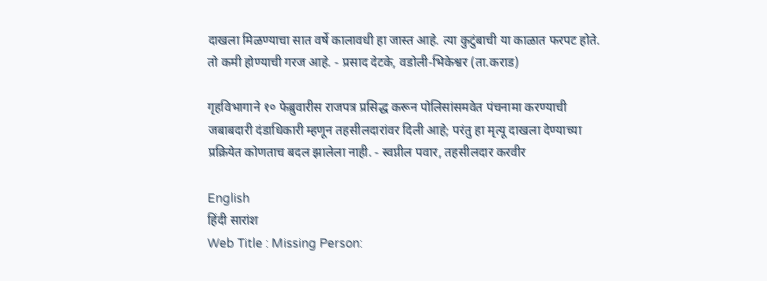दाखला मिळण्याचा सात वर्षे कालावधी हा जास्त आहे. त्या कुटुंबाची या काळात फरपट होते. तो कमी होण्याची गरज आहे. - प्रसाद देटके, वडोली-भिकेश्वर (ता.कराड)

गृहविभागाने १० फेब्रुवारीस राजपत्र प्रसिद्ध करून पोलिसांसमवेत पंचनामा करण्याची जबाबदारी दंडाधिकारी म्हणून तहसीलदारांवर दिली आहे; परंतु हा मृत्यू दाखला देण्याच्या प्रक्रियेत कोणताच बदल झालेला नाही. - स्वप्नील पवार, तहसीलदार करवीर

English
हिंदी सारांश
Web Title : Missing Person: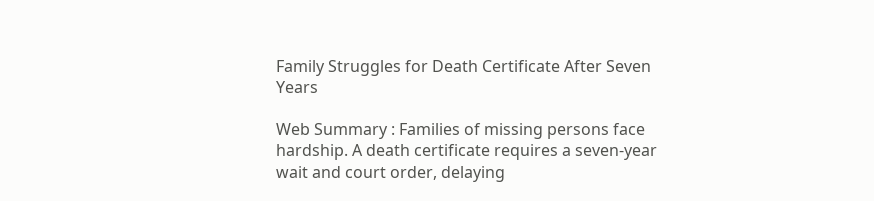Family Struggles for Death Certificate After Seven Years

Web Summary : Families of missing persons face hardship. A death certificate requires a seven-year wait and court order, delaying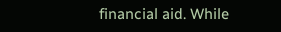financial aid. While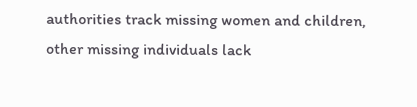authorities track missing women and children, other missing individuals lack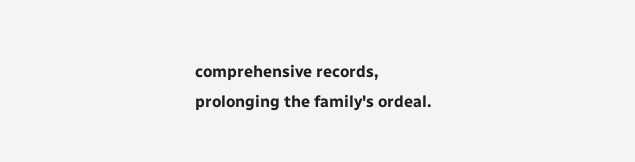comprehensive records, prolonging the family's ordeal.